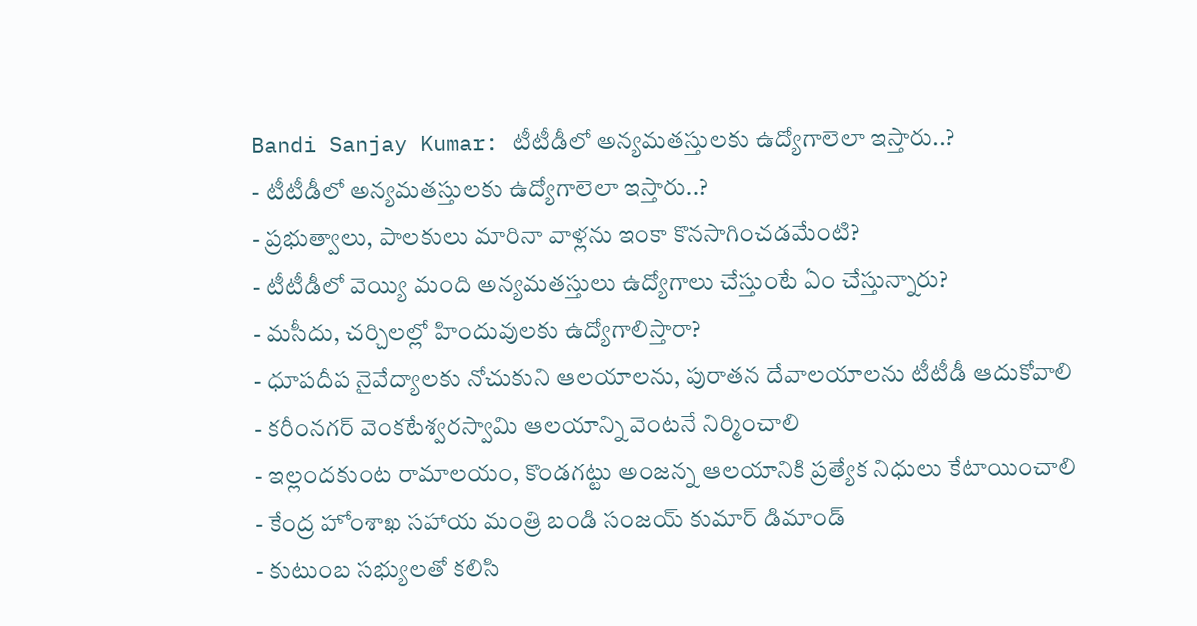Bandi Sanjay Kumar: టీటీడీలో అన్యమతస్తులకు ఉద్యోగాలెలా ఇస్తారు..?
- టీటీడీలో అన్యమతస్తులకు ఉద్యోగాలెలా ఇస్తారు..?
- ప్రభుత్వాలు, పాలకులు మారినా వాళ్లను ఇంకా కొనసాగించడమేంటి?
- టీటీడీలో వెయ్యి మంది అన్యమతస్తులు ఉద్యోగాలు చేస్తుంటే ఏం చేస్తున్నారు?
- మసీదు, చర్చిలల్లో హిందువులకు ఉద్యోగాలిస్తారా?
- ధూపదీప నైవేద్యాలకు నోచుకుని ఆలయాలను, పురాతన దేవాలయాలను టీటీడీ ఆదుకోవాలి
- కరీంనగర్ వెంకటేశ్వరస్వామి ఆలయాన్ని వెంటనే నిర్మించాలి
- ఇల్లందకుంట రామాలయం, కొండగట్టు అంజన్న ఆలయానికి ప్రత్యేక నిధులు కేటాయించాలి
- కేంద్ర హోంశాఖ సహాయ మంత్రి బండి సంజయ్ కుమార్ డిమాండ్
- కుటుంబ సభ్యులతో కలిసి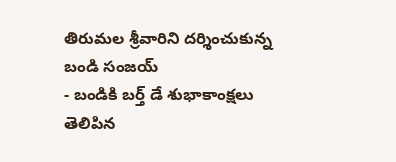తిరుమల శ్రీవారిని దర్శించుకున్న బండి సంజయ్
- బండికి బర్త్ డే శుభాకాంక్షలు తెలిపిన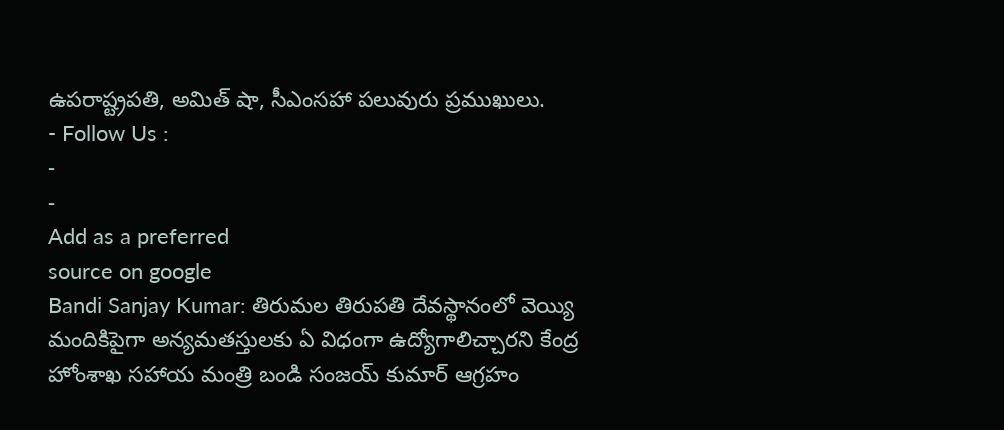ఉపరాష్ట్రపతి, అమిత్ షా, సీఎంసహా పలువురు ప్రముఖులు.
- Follow Us :
-
-
Add as a preferred
source on google
Bandi Sanjay Kumar: తిరుమల తిరుపతి దేవస్థానంలో వెయ్యి మందికిపైగా అన్యమతస్తులకు ఏ విధంగా ఉద్యోగాలిచ్చారని కేంద్ర హోంశాఖ సహాయ మంత్రి బండి సంజయ్ కుమార్ ఆగ్రహం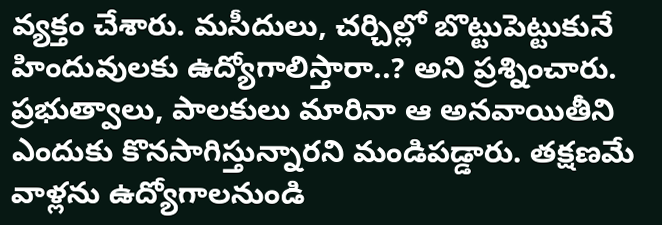వ్యక్తం చేశారు. మసీదులు, చర్చిల్లో బొట్టుపెట్టుకునే హిందువులకు ఉద్యోగాలిస్తారా..? అని ప్రశ్నించారు. ప్రభుత్వాలు, పాలకులు మారినా ఆ అనవాయితీని ఎందుకు కొనసాగిస్తున్నారని మండిపడ్డారు. తక్షణమే వాళ్లను ఉద్యోగాలనుండి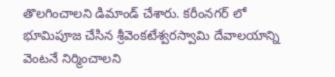తొలగించాలని డిమాండ్ చేశారు. కరీంనగర్ లో భూమిపూజ చేసిన శ్రీవెంకటేశ్వరస్వామి దేవాలయాన్ని వెంటనే నిర్మించాలని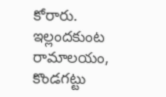కోరారు.
ఇల్లందకుంట రామాలయం, కొండగట్టు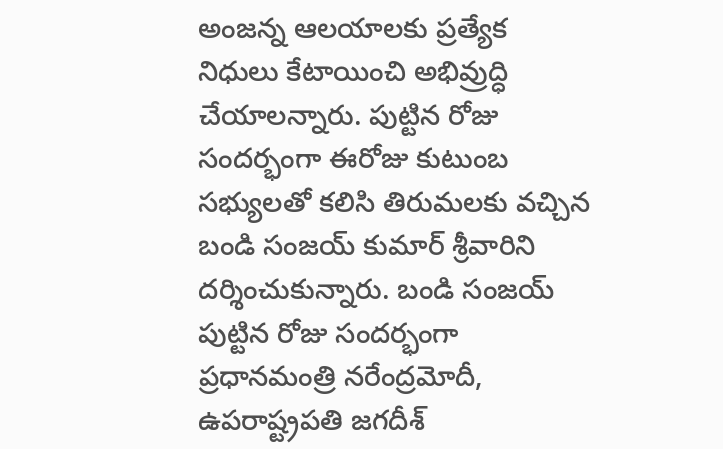అంజన్న ఆలయాలకు ప్రత్యేక నిధులు కేటాయించి అభివ్రుద్ధి చేయాలన్నారు. పుట్టిన రోజు సందర్భంగా ఈరోజు కుటుంబ సభ్యులతో కలిసి తిరుమలకు వచ్చిన బండి సంజయ్ కుమార్ శ్రీవారిని దర్శించుకున్నారు. బండి సంజయ్ పుట్టిన రోజు సందర్భంగా ప్రధానమంత్రి నరేంద్రమోదీ, ఉపరాష్ట్రపతి జగదీశ్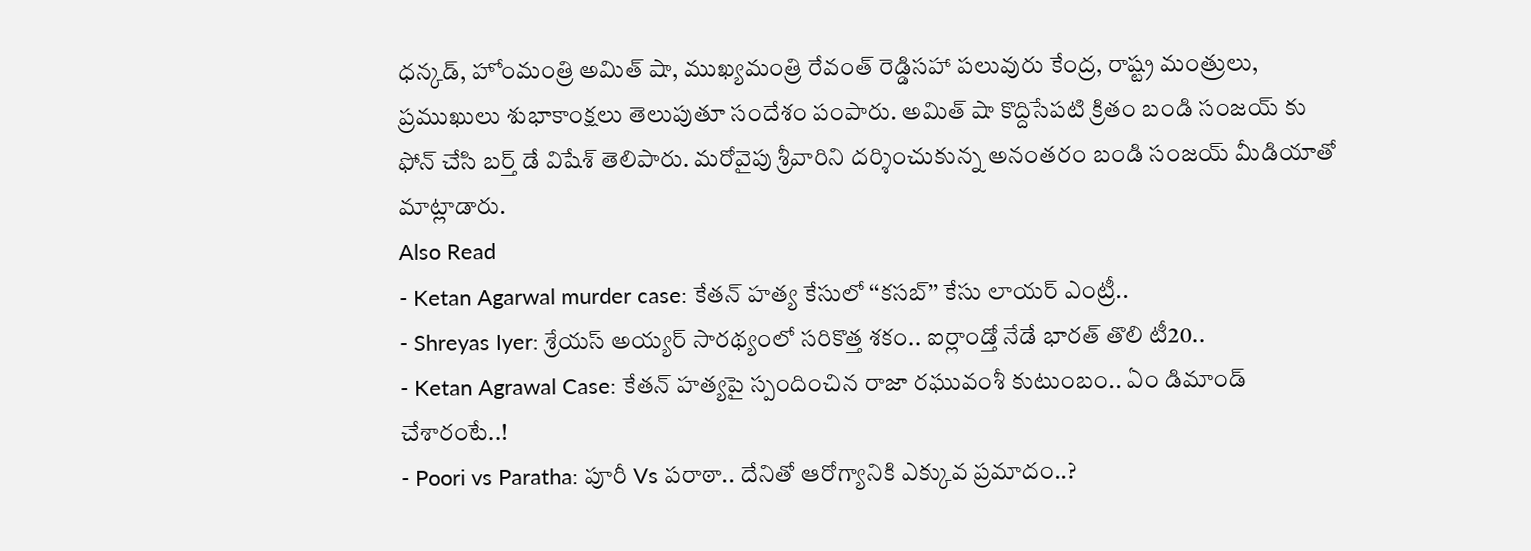ధన్కడ్, హోంమంత్రి అమిత్ షా, ముఖ్యమంత్రి రేవంత్ రెడ్డిసహా పలువురు కేంద్ర, రాష్ట్ర మంత్రులు, ప్రముఖులు శుభాకాంక్షలు తెలుపుతూ సందేశం పంపారు. అమిత్ షా కొద్దిసేపటి క్రితం బండి సంజయ్ కు ఫోన్ చేసి బర్త్ డే విషేశ్ తెలిపారు. మరోవైపు శ్రీవారిని దర్శించుకున్న అనంతరం బండి సంజయ్ మీడియాతో మాట్లాడారు.
Also Read
- Ketan Agarwal murder case: కేతన్ హత్య కేసులో ‘‘కసబ్’’ కేసు లాయర్ ఎంట్రీ..
- Shreyas Iyer: శ్రేయస్ అయ్యర్ సారథ్యంలో సరికొత్త శకం.. ఐర్లాండ్తో నేడే భారత్ తొలి టీ20..
- Ketan Agrawal Case: కేతన్ హత్యపై స్పందించిన రాజా రఘువంశీ కుటుంబం.. ఏం డిమాండ్ చేశారంటే..!
- Poori vs Paratha: పూరీ Vs పరాఠా.. దేనితో ఆరోగ్యానికి ఎక్కువ ప్రమాదం..?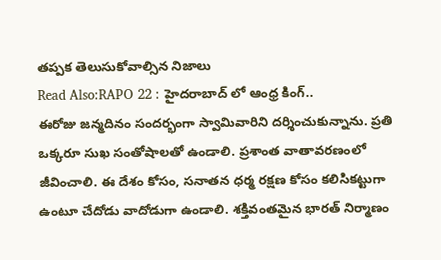తప్పక తెలుసుకోవాల్సిన నిజాలు
Read Also:RAPO 22 : హైదరాబాద్ లో ఆంధ్ర కింగ్..
ఈరోజు జన్మదినం సందర్భంగా స్వామివారిని దర్శించుకున్నాను. ప్రతి ఒక్కరూ సుఖ సంతోషాలతో ఉండాలి. ప్రశాంత వాతావరణంలో జీవించాలి. ఈ దేశం కోసం, సనాతన ధర్మ రక్షణ కోసం కలిసికట్టుగా ఉంటూ చేదోడు వాదోడుగా ఉండాలి. శక్తివంతమైన భారత్ నిర్మాణం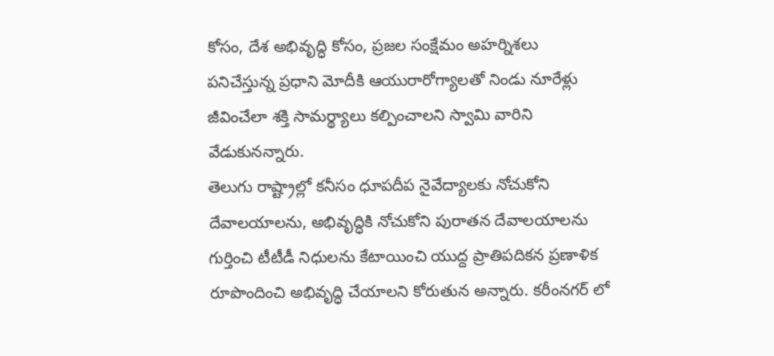కోసం, దేశ అభివృద్ధి కోసం, ప్రజల సంక్షేమం అహర్నిశలు పనిచేస్తున్న ప్రధాని మోదీకి ఆయురారోగ్యాలతో నిండు నూరేళ్లు జీవించేలా శక్తి సామర్థ్యాలు కల్పించాలని స్వామి వారిని వేడుకునన్నారు.
తెలుగు రాష్ట్రాల్లో కనీసం ధూపదీప నైవేద్యాలకు నోచుకోని దేవాలయాలను, అభివృద్ధికి నోచుకోని పురాతన దేవాలయాలను గుర్తించి టీటీడీ నిధులను కేటాయించి యుద్ద ప్రాతిపదికన ప్రణాళిక రూపొందించి అభివృద్ధి చేయాలని కోరుతున అన్నారు. కరీంనగర్ లో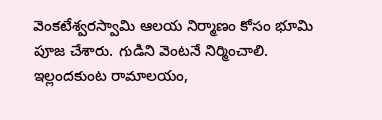వెంకటేశ్వరస్వామి ఆలయ నిర్మాణం కోసం భూమి పూజ చేశారు. గుడిని వెంటనే నిర్మించాలి. ఇల్లందకుంట రామాలయం,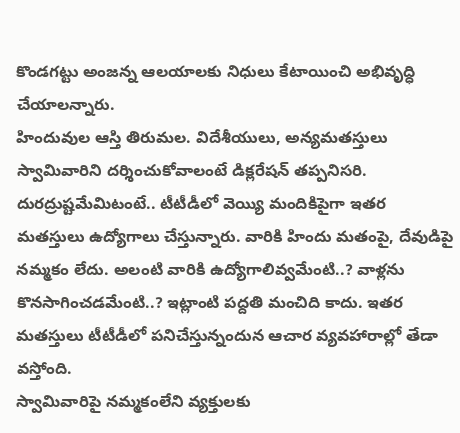కొండగట్టు అంజన్న ఆలయాలకు నిధులు కేటాయించి అభివృద్ధి చేయాలన్నారు.
హిందువుల ఆస్తి తిరుమల. విదేశీయులు, అన్యమతస్తులు స్వామివారిని దర్శించుకోవాలంటే డిక్లరేషన్ తప్పనిసరి. దురద్రుష్టమేమిటంటే.. టీటీడీలో వెయ్యి మందికిపైగా ఇతర మతస్తులు ఉద్యోగాలు చేస్తున్నారు. వారికి హిందు మతంపై, దేవుడిపై నమ్మకం లేదు. అలంటి వారికి ఉద్యోగాలివ్వమేంటి..? వాళ్లను కొనసాగించడమేంటి..? ఇట్లాంటి పద్దతి మంచిది కాదు. ఇతర మతస్తులు టీటీడీలో పనిచేస్తున్నందున ఆచార వ్యవహారాల్లో తేడా వస్తోంది.
స్వామివారిపై నమ్మకంలేని వ్యక్తులకు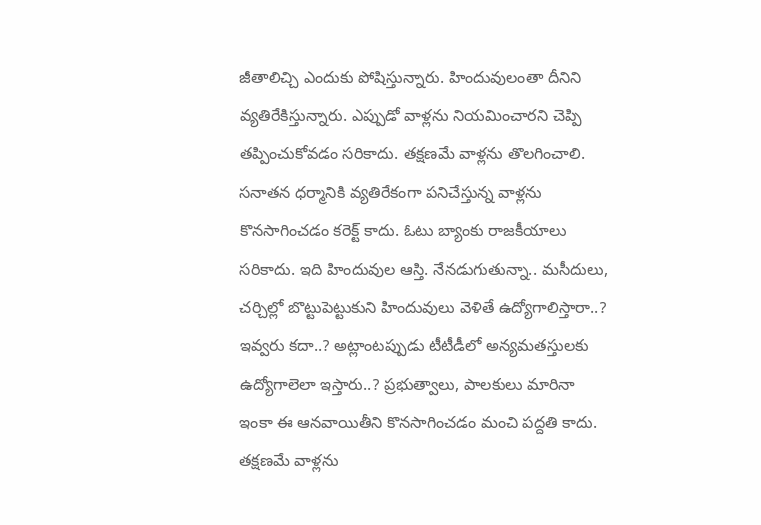జీతాలిచ్చి ఎందుకు పోషిస్తున్నారు. హిందువులంతా దీనిని వ్యతిరేకిస్తున్నారు. ఎప్పుడో వాళ్లను నియమించారని చెప్పి తప్పించుకోవడం సరికాదు. తక్షణమే వాళ్లను తొలగించాలి. సనాతన ధర్మానికి వ్యతిరేకంగా పనిచేస్తున్న వాళ్లను కొనసాగించడం కరెక్ట్ కాదు. ఓటు బ్యాంకు రాజకీయాలు సరికాదు. ఇది హిందువుల ఆస్తి. నేనడుగుతున్నా.. మసీదులు, చర్చిల్లో బొట్టుపెట్టుకుని హిందువులు వెళితే ఉద్యోగాలిస్తారా..? ఇవ్వరు కదా..? అట్లాంటప్పుడు టీటీడీలో అన్యమతస్తులకు ఉద్యోగాలెలా ఇస్తారు..? ప్రభుత్వాలు, పాలకులు మారినా ఇంకా ఈ ఆనవాయితీని కొనసాగించడం మంచి పద్దతి కాదు. తక్షణమే వాళ్లను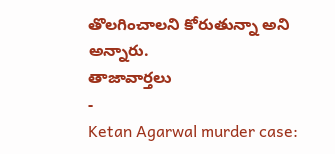తొలగించాలని కోరుతున్నా అని అన్నారు.
తాజావార్తలు
-
Ketan Agarwal murder case: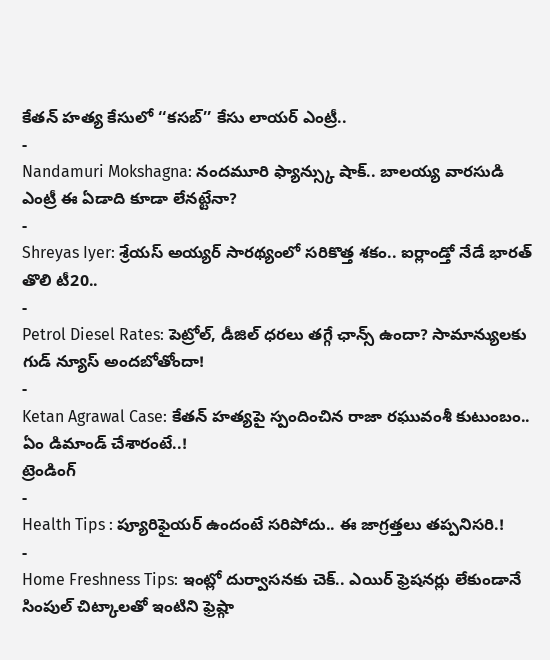కేతన్ హత్య కేసులో ‘‘కసబ్’’ కేసు లాయర్ ఎంట్రీ..
-
Nandamuri Mokshagna: నందమూరి ఫ్యాన్స్కు షాక్.. బాలయ్య వారసుడి ఎంట్రీ ఈ ఏడాది కూడా లేనట్టేనా?
-
Shreyas Iyer: శ్రేయస్ అయ్యర్ సారథ్యంలో సరికొత్త శకం.. ఐర్లాండ్తో నేడే భారత్ తొలి టీ20..
-
Petrol Diesel Rates: పెట్రోల్, డీజిల్ ధరలు తగ్గే ఛాన్స్ ఉందా? సామాన్యులకు గుడ్ న్యూస్ అందబోతోందా!
-
Ketan Agrawal Case: కేతన్ హత్యపై స్పందించిన రాజా రఘువంశీ కుటుంబం.. ఏం డిమాండ్ చేశారంటే..!
ట్రెండింగ్
-
Health Tips : ప్యూరిఫైయర్ ఉందంటే సరిపోదు.. ఈ జాగ్రత్తలు తప్పనిసరి.!
-
Home Freshness Tips: ఇంట్లో దుర్వాసనకు చెక్.. ఎయిర్ ఫ్రెషనర్లు లేకుండానే సింపుల్ చిట్కాలతో ఇంటిని ఫ్రెష్గా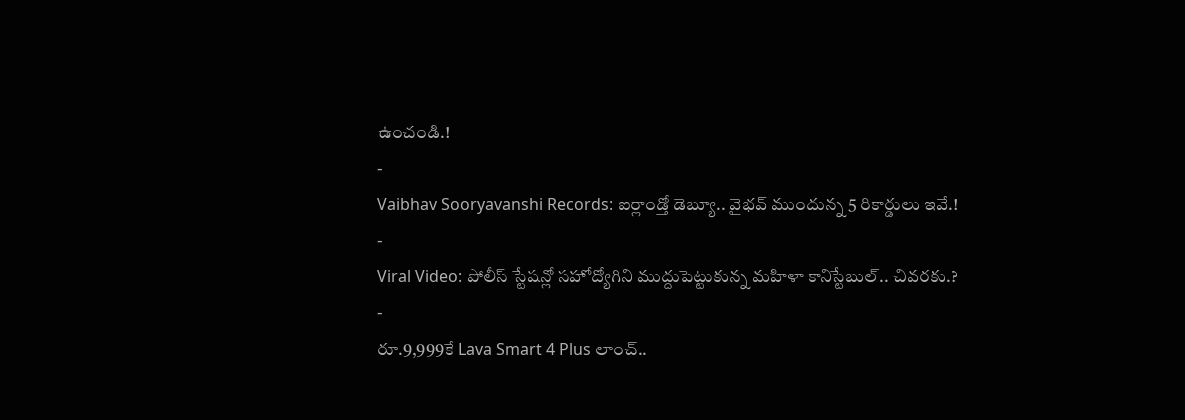ఉంచండి.!
-
Vaibhav Sooryavanshi Records: ఐర్లాండ్తో డెబ్యూ.. వైభవ్ ముందున్న 5 రికార్డులు ఇవే.!
-
Viral Video: పోలీస్ స్టేషన్లో సహోద్యోగిని ముద్దుపెట్టుకున్న మహిళా కానిస్టేబుల్.. చివరకు.?
-
రూ.9,999కే Lava Smart 4 Plus లాంచ్..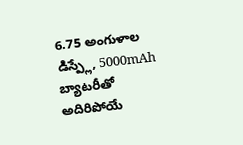6.75 అంగుళాల డిస్ప్లే, 5000mAh బ్యాటరీతో అదిరిపోయే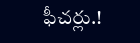ఫీచర్లు.!